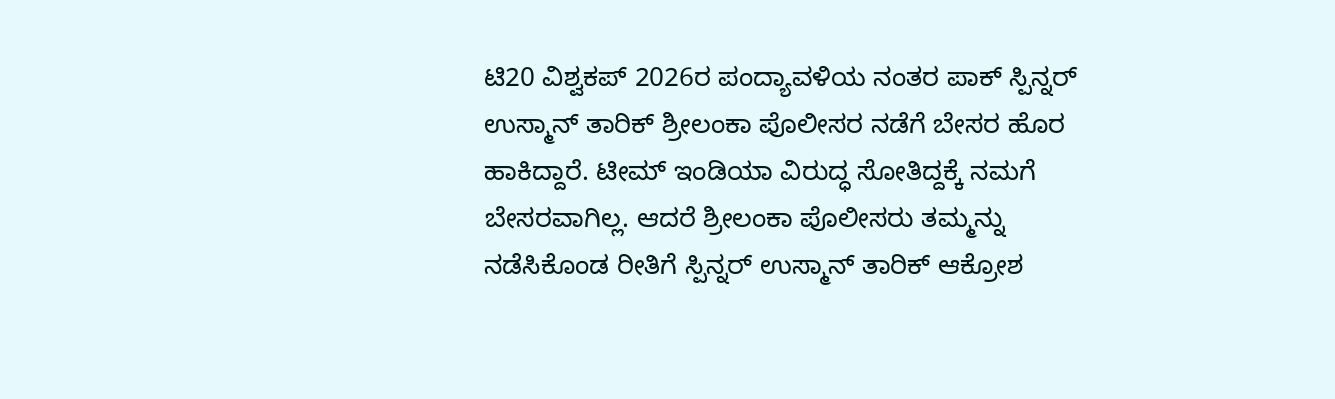ಟಿ20 ವಿಶ್ವಕಪ್ 2026ರ ಪಂದ್ಯಾವಳಿಯ ನಂತರ ಪಾಕ್ ಸ್ಪಿನ್ನರ್ ಉಸ್ಮಾನ್ ತಾರಿಕ್ ಶ್ರೀಲಂಕಾ ಪೊಲೀಸರ ನಡೆಗೆ ಬೇಸರ ಹೊರ ಹಾಕಿದ್ದಾರೆ. ಟೀಮ್ ಇಂಡಿಯಾ ವಿರುದ್ಧ ಸೋತಿದ್ದಕ್ಕೆ ನಮಗೆ ಬೇಸರವಾಗಿಲ್ಲ. ಆದರೆ ಶ್ರೀಲಂಕಾ ಪೊಲೀಸರು ತಮ್ಮನ್ನು ನಡೆಸಿಕೊಂಡ ರೀತಿಗೆ ಸ್ಪಿನ್ನರ್ ಉಸ್ಮಾನ್ ತಾರಿಕ್ ಆಕ್ರೋಶ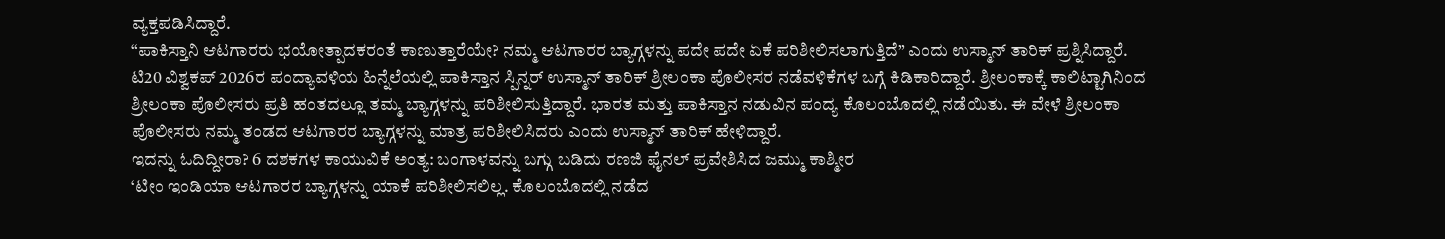ವ್ಯಕ್ತಪಡಿಸಿದ್ದಾರೆ.
“ಪಾಕಿಸ್ತಾನಿ ಆಟಗಾರರು ಭಯೋತ್ಪಾದಕರಂತೆ ಕಾಣುತ್ತಾರೆಯೇ? ನಮ್ಮ ಆಟಗಾರರ ಬ್ಯಾಗ್ಗಳನ್ನು ಪದೇ ಪದೇ ಏಕೆ ಪರಿಶೀಲಿಸಲಾಗುತ್ತಿದೆ” ಎಂದು ಉಸ್ಮಾನ್ ತಾರಿಕ್ ಪ್ರಶ್ನಿಸಿದ್ದಾರೆ.
ಟಿ20 ವಿಶ್ವಕಪ್ 2026ರ ಪಂದ್ಯಾವಳಿಯ ಹಿನ್ನೆಲೆಯಲ್ಲಿ ಪಾಕಿಸ್ತಾನ ಸ್ಪಿನ್ನರ್ ಉಸ್ಮಾನ್ ತಾರಿಕ್ ಶ್ರೀಲಂಕಾ ಪೊಲೀಸರ ನಡೆವಳಿಕೆಗಳ ಬಗ್ಗೆ ಕಿಡಿಕಾರಿದ್ದಾರೆ. ಶ್ರೀಲಂಕಾಕ್ಕೆ ಕಾಲಿಟ್ಟಾಗಿನಿಂದ ಶ್ರೀಲಂಕಾ ಪೊಲೀಸರು ಪ್ರತಿ ಹಂತದಲ್ಲೂ ತಮ್ಮ ಬ್ಯಾಗ್ಗಳನ್ನು ಪರಿಶೀಲಿಸುತ್ತಿದ್ದಾರೆ. ಭಾರತ ಮತ್ತು ಪಾಕಿಸ್ತಾನ ನಡುವಿನ ಪಂದ್ಯ ಕೊಲಂಬೊದಲ್ಲಿ ನಡೆಯಿತು. ಈ ವೇಳೆ ಶ್ರೀಲಂಕಾ ಪೊಲೀಸರು ನಮ್ಮ ತಂಡದ ಆಟಗಾರರ ಬ್ಯಾಗ್ಗಳನ್ನು ಮಾತ್ರ ಪರಿಶೀಲಿಸಿದರು ಎಂದು ಉಸ್ಮಾನ್ ತಾರಿಕ್ ಹೇಳಿದ್ದಾರೆ.
ಇದನ್ನು ಓದಿದ್ದೀರಾ? 6 ದಶಕಗಳ ಕಾಯುವಿಕೆ ಅಂತ್ಯ: ಬಂಗಾಳವನ್ನು ಬಗ್ಗು ಬಡಿದು ರಣಜಿ ಫೈನಲ್ ಪ್ರವೇಶಿಸಿದ ಜಮ್ಮು ಕಾಶ್ಮೀರ
‘ಟೀಂ ಇಂಡಿಯಾ ಆಟಗಾರರ ಬ್ಯಾಗ್ಗಳನ್ನು ಯಾಕೆ ಪರಿಶೀಲಿಸಲಿಲ್ಲ. ಕೊಲಂಬೊದಲ್ಲಿ ನಡೆದ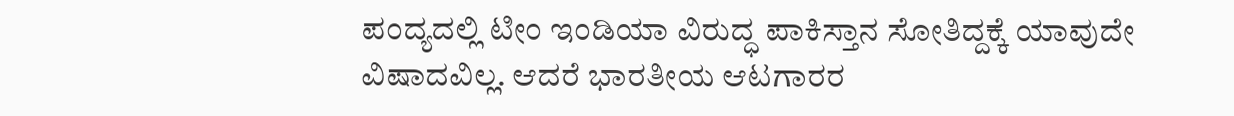ಪಂದ್ಯದಲ್ಲಿ ಟೀಂ ಇಂಡಿಯಾ ವಿರುದ್ಧ ಪಾಕಿಸ್ತಾನ ಸೋತಿದ್ದಕ್ಕೆ ಯಾವುದೇ ವಿಷಾದವಿಲ್ಲ. ಆದರೆ ಭಾರತೀಯ ಆಟಗಾರರ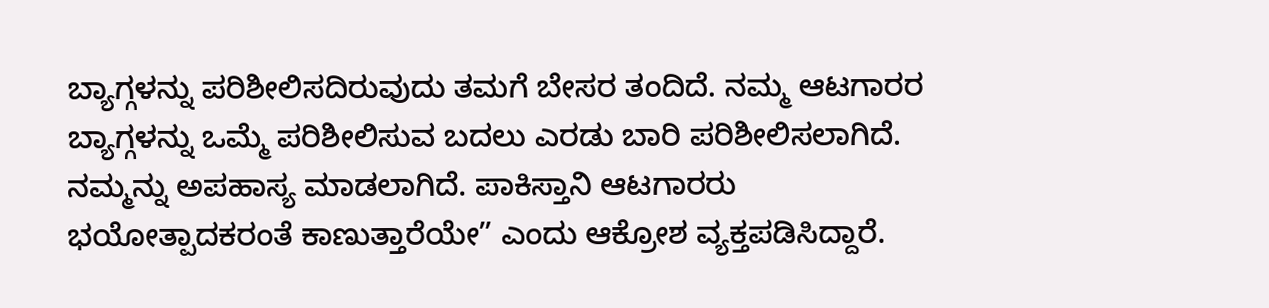ಬ್ಯಾಗ್ಗಳನ್ನು ಪರಿಶೀಲಿಸದಿರುವುದು ತಮಗೆ ಬೇಸರ ತಂದಿದೆ. ನಮ್ಮ ಆಟಗಾರರ ಬ್ಯಾಗ್ಗಳನ್ನು ಒಮ್ಮೆ ಪರಿಶೀಲಿಸುವ ಬದಲು ಎರಡು ಬಾರಿ ಪರಿಶೀಲಿಸಲಾಗಿದೆ. ನಮ್ಮನ್ನು ಅಪಹಾಸ್ಯ ಮಾಡಲಾಗಿದೆ. ಪಾಕಿಸ್ತಾನಿ ಆಟಗಾರರು ಭಯೋತ್ಪಾದಕರಂತೆ ಕಾಣುತ್ತಾರೆಯೇ” ಎಂದು ಆಕ್ರೋಶ ವ್ಯಕ್ತಪಡಿಸಿದ್ದಾರೆ.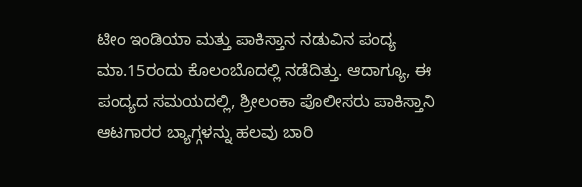ಟೀಂ ಇಂಡಿಯಾ ಮತ್ತು ಪಾಕಿಸ್ತಾನ ನಡುವಿನ ಪಂದ್ಯ ಮಾ.15ರಂದು ಕೊಲಂಬೊದಲ್ಲಿ ನಡೆದಿತ್ತು. ಆದಾಗ್ಯೂ, ಈ ಪಂದ್ಯದ ಸಮಯದಲ್ಲಿ, ಶ್ರೀಲಂಕಾ ಪೊಲೀಸರು ಪಾಕಿಸ್ತಾನಿ ಆಟಗಾರರ ಬ್ಯಾಗ್ಗಳನ್ನು ಹಲವು ಬಾರಿ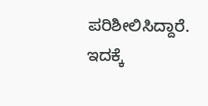ಪರಿಶೀಲಿಸಿದ್ದಾರೆ. ಇದಕ್ಕೆ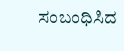ಸಂಬಂಧಿಸಿದ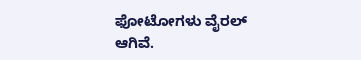ಫೋಟೋಗಳು ವೈರಲ್ ಆಗಿವೆ.